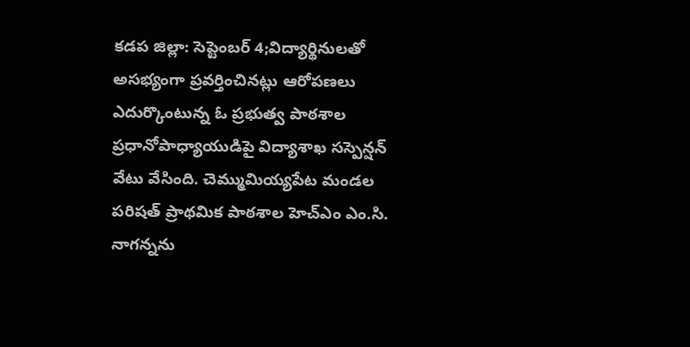కడప జిల్లా: సెప్టెంబర్ 4;విద్యార్థినులతో అసభ్యంగా ప్రవర్తించినట్లు ఆరోపణలు ఎదుర్కొంటున్న ఓ ప్రభుత్వ పాఠశాల ప్రధానోపాధ్యాయుడిపై విద్యాశాఖ సస్పెన్షన్ వేటు వేసింది. చెమ్ముమియ్యపేట మండల పరిషత్ ప్రాథమిక పాఠశాల హెచ్ఎం ఎం.సి. నాగన్నను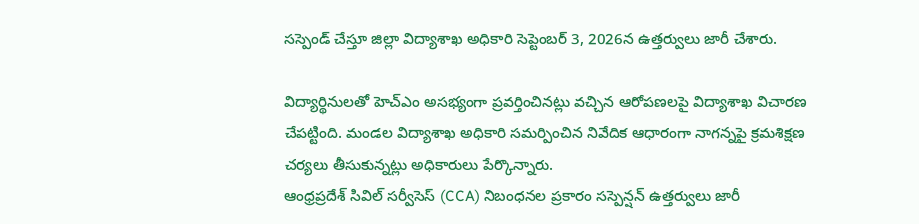సస్పెండ్ చేస్తూ జిల్లా విద్యాశాఖ అధికారి సెప్టెంబర్ 3, 2026న ఉత్తర్వులు జారీ చేశారు.

విద్యార్థినులతో హెచ్ఎం అసభ్యంగా ప్రవర్తించినట్లు వచ్చిన ఆరోపణలపై విద్యాశాఖ విచారణ చేపట్టింది. మండల విద్యాశాఖ అధికారి సమర్పించిన నివేదిక ఆధారంగా నాగన్నపై క్రమశిక్షణ చర్యలు తీసుకున్నట్లు అధికారులు పేర్కొన్నారు.
ఆంధ్రప్రదేశ్ సివిల్ సర్వీసెస్ (CCA) నిబంధనల ప్రకారం సస్పెన్షన్ ఉత్తర్వులు జారీ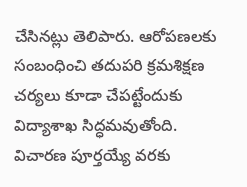చేసినట్లు తెలిపారు. ఆరోపణలకు సంబంధించి తదుపరి క్రమశిక్షణ చర్యలు కూడా చేపట్టేందుకు విద్యాశాఖ సిద్ధమవుతోంది.
విచారణ పూర్తయ్యే వరకు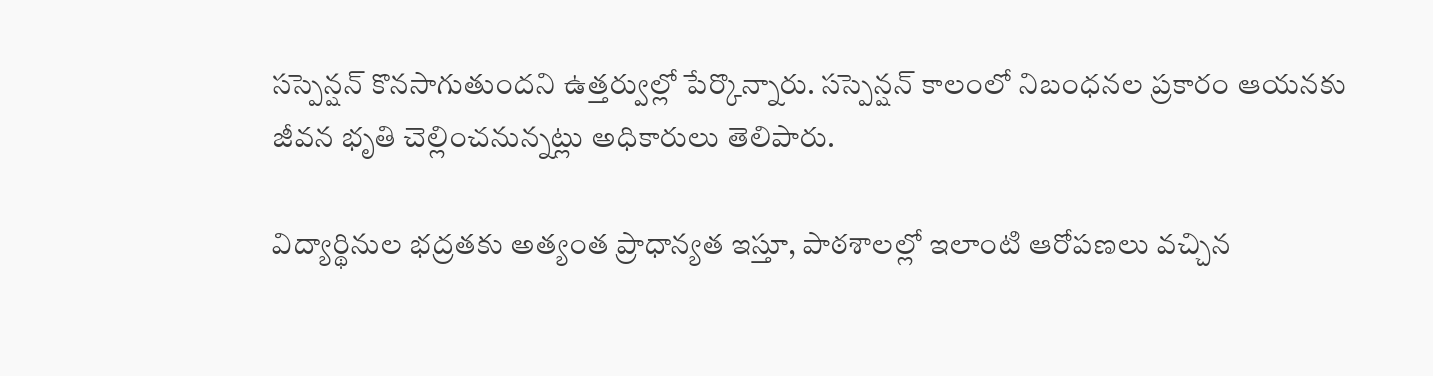సస్పెన్షన్ కొనసాగుతుందని ఉత్తర్వుల్లో పేర్కొన్నారు. సస్పెన్షన్ కాలంలో నిబంధనల ప్రకారం ఆయనకు జీవన భృతి చెల్లించనున్నట్లు అధికారులు తెలిపారు.

విద్యార్థినుల భద్రతకు అత్యంత ప్రాధాన్యత ఇస్తూ, పాఠశాలల్లో ఇలాంటి ఆరోపణలు వచ్చిన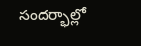సందర్భాల్లో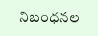నిబంధనల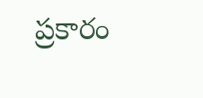ప్రకారం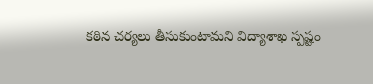కఠిన చర్యలు తీసుకుంటామని విద్యాశాఖ స్పష్టం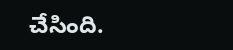చేసింది.